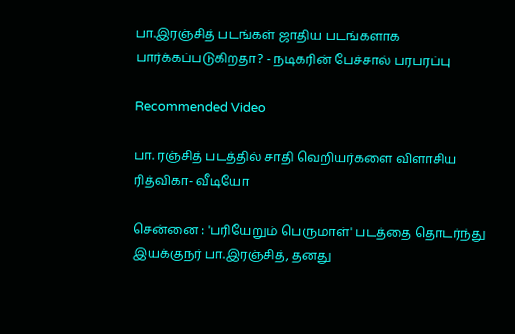பா.இரஞ்சித் படங்கள் ஜாதிய படங்களாக பார்க்கப்படுகிறதா? - நடிகரின் பேச்சால் பரபரப்பு

Recommended Video

பா. ரஞ்சித் படத்தில் சாதி வெறியர்களை விளாசிய ரித்விகா- வீடியோ

சென்னை : 'பரியேறும் பெருமாள்' படத்தை தொடர்ந்து இயக்குநர் பா.இரஞ்சித், தனது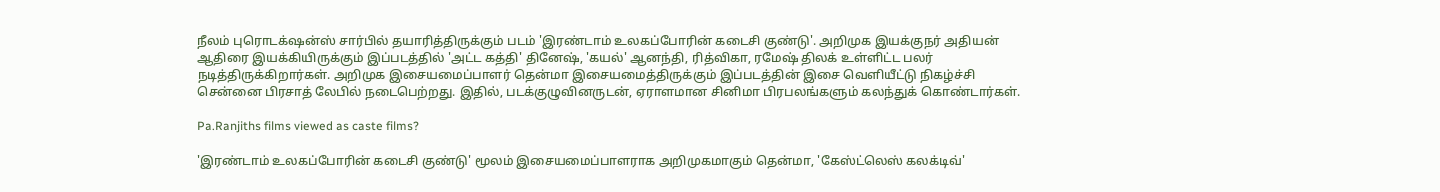நீலம் புரொடக்‌ஷன்ஸ் சார்பில் தயாரித்திருக்கும் படம் 'இரண்டாம் உலகப்போரின் கடைசி குண்டு'. அறிமுக இயக்குநர் அதியன் ஆதிரை இயக்கியிருக்கும் இப்படத்தில் 'அட்ட கத்தி' தினேஷ், 'கயல்' ஆனந்தி, ரித்விகா, ரமேஷ் திலக் உள்ளிட்ட பலர் நடித்திருக்கிறார்கள். அறிமுக இசையமைப்பாளர் தென்மா இசையமைத்திருக்கும் இப்படத்தின் இசை வெளியீட்டு நிகழ்ச்சி சென்னை பிரசாத் லேபில் நடைபெற்றது. இதில், படக்குழுவினருடன், ஏராளமான சினிமா பிரபலங்களும் கலந்துக் கொண்டார்கள்.

Pa.Ranjiths films viewed as caste films?

'இரண்டாம் உலகப்போரின் கடைசி குண்டு' மூலம் இசையமைப்பாளராக அறிமுகமாகும் தென்மா, 'கேஸ்ட்லெஸ் கலக்டிவ்'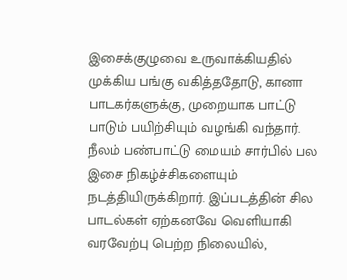இசைக்குழுவை உருவாக்கியதில் முக்கிய பங்கு வகித்ததோடு, கானா பாடகர்களுக்கு, முறையாக பாட்டு பாடும் பயிற்சியும் வழங்கி வந்தார். நீலம் பண்பாட்டு மையம் சார்பில் பல இசை நிகழ்ச்சிகளையும் நடத்தியிருக்கிறார். இப்படத்தின் சில பாடல்கள் ஏற்கனவே வெளியாகி வரவேற்பு பெற்ற நிலையில்,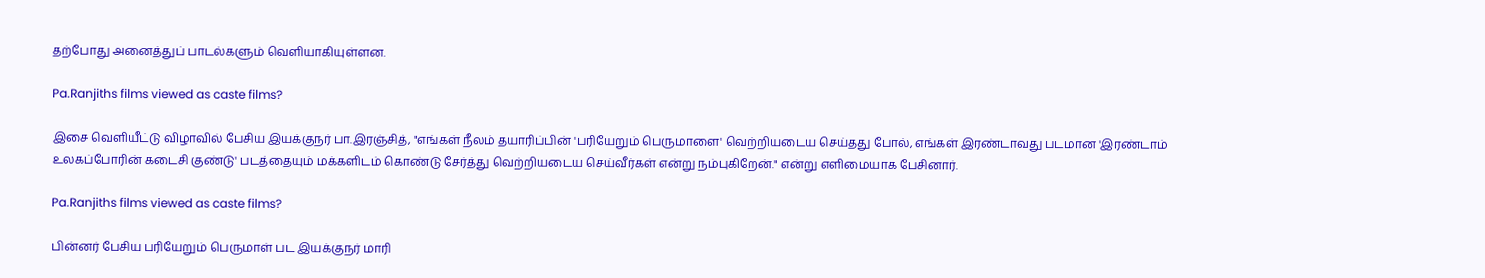தற்போது அனைத்துப் பாடல்களும் வெளியாகியுள்ளன.

Pa.Ranjiths films viewed as caste films?

இசை வெளியீட்டு விழாவில் பேசிய இயக்குநர் பா.இரஞ்சித், "எங்கள் நீலம் தயாரிப்பின் 'பரியேறும் பெருமாளை' வெற்றியடைய செய்தது போல், எங்கள் இரண்டாவது படமான 'இரண்டாம் உலகப்போரின் கடைசி குண்டு' படத்தையும் மக்களிடம் கொண்டு சேர்த்து வெற்றியடைய செய்வீர்கள் என்று நம்புகிறேன்." என்று எளிமையாக பேசினார்.

Pa.Ranjiths films viewed as caste films?

பின்னர் பேசிய பரியேறும் பெருமாள் பட இயக்குநர் மாரி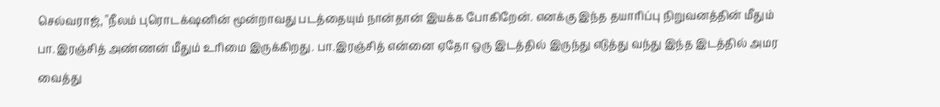செல்வராஜ், "நீலம் புரொடக்‌ஷனின் மூன்றாவது படத்தையும் நான்தான் இயக்க போகிறேன். எனக்கு இந்த தயாரிப்பு நிறுவனத்தின் மீதும் பா.இரஞ்சித் அண்ணன் மீதும் உரிமை இருக்கிறது. பா.இரஞ்சித் என்னை ஏதோ ஒரு இடத்தில் இருந்து எடுத்து வந்து இந்த இடத்தில் அமர வைத்து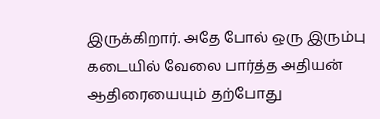இருக்கிறார். அதே போல் ஒரு இரும்பு கடையில் வேலை பார்த்த அதியன் ஆதிரையையும் தற்போது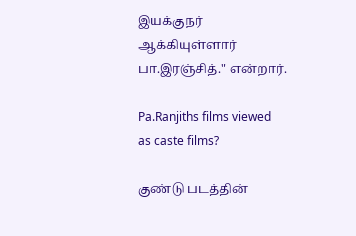இயக்குநர் ஆக்கியுள்ளார் பா.இரஞ்சித்." என்றார்.

Pa.Ranjiths films viewed as caste films?

குண்டு படத்தின்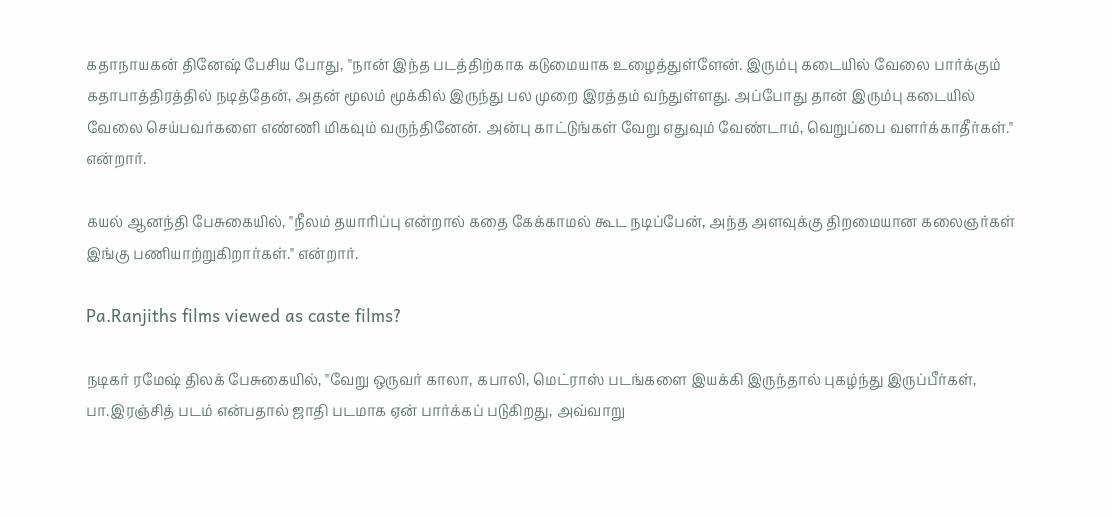கதாநாயகன் தினேஷ் பேசிய போது, "நான் இந்த படத்திற்காக கடுமையாக உழைத்துள்ளேன். இரும்பு கடையில் வேலை பார்க்கும் கதாபாத்திரத்தில் நடித்தேன், அதன் மூலம் மூக்கில் இருந்து பல முறை இரத்தம் வந்துள்ளது. அப்போது தான் இரும்பு கடையில் வேலை செய்பவர்களை எண்ணி மிகவும் வருந்தினேன். அன்பு காட்டுங்கள் வேறு எதுவும் வேண்டாம், வெறுப்பை வளர்க்காதீர்கள்." என்றார்.

கயல் ஆனந்தி பேசுகையில், "நீலம் தயாரிப்பு என்றால் கதை கேக்காமல் கூட நடிப்பேன், அந்த அளவுக்கு திறமையான கலைஞர்கள் இங்கு பணியாற்றுகிறார்கள்." என்றார்.

Pa.Ranjiths films viewed as caste films?

நடிகர் ரமேஷ் திலக் பேசுகையில், "வேறு ஒருவர் காலா, கபாலி, மெட்ராஸ் படங்களை இயக்கி இருந்தால் புகழ்ந்து இருப்பீர்கள், பா.இரஞ்சித் படம் என்பதால் ஜாதி படமாக ஏன் பார்க்கப் படுகிறது, அவ்வாறு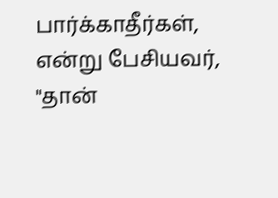பார்க்காதீர்கள், என்று பேசியவர், "தான்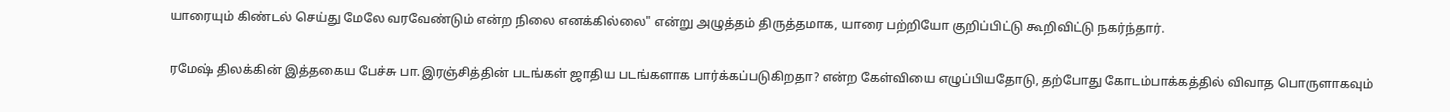யாரையும் கிண்டல் செய்து மேலே வரவேண்டும் என்ற நிலை எனக்கில்லை" என்று அழுத்தம் திருத்தமாக, யாரை பற்றியோ குறிப்பிட்டு கூறிவிட்டு நகர்ந்தார்.

ரமேஷ் திலக்கின் இத்தகைய பேச்சு பா.இரஞ்சித்தின் படங்கள் ஜாதிய படங்களாக பார்க்கப்படுகிறதா? என்ற கேள்வியை எழுப்பியதோடு, தற்போது கோடம்பாக்கத்தில் விவாத பொருளாகவும்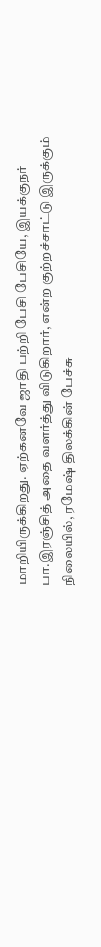மாறியிருக்கிறது. ஏற்கனவே ஜாதி பற்றி பேசி பேசியே, இயக்குநர் பா.இரஞ்சித் அதை வளர்த்து விடுகிறார், என்ற குற்றச்சாட்டு இருக்கும் நிலையில், ரமேஷ் திலக்கின் பேச்சு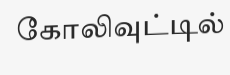கோலிவுட்டில்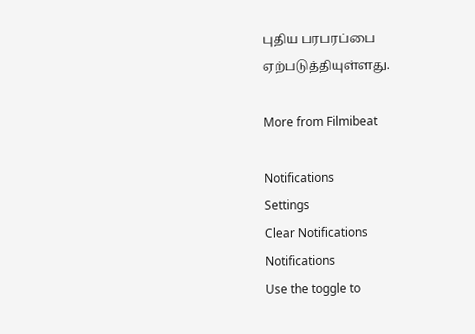புதிய பரபரப்பை ஏற்படுத்தியுள்ளது.

More from Filmibeat

Notifications
Settings
Clear Notifications
Notifications
Use the toggle to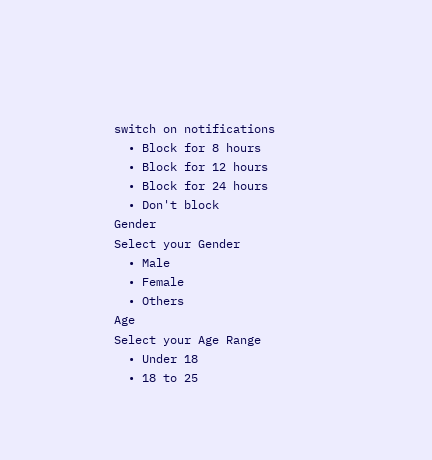switch on notifications
  • Block for 8 hours
  • Block for 12 hours
  • Block for 24 hours
  • Don't block
Gender
Select your Gender
  • Male
  • Female
  • Others
Age
Select your Age Range
  • Under 18
  • 18 to 25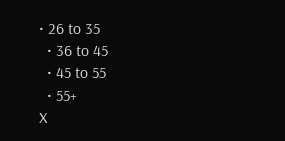• 26 to 35
  • 36 to 45
  • 45 to 55
  • 55+
X